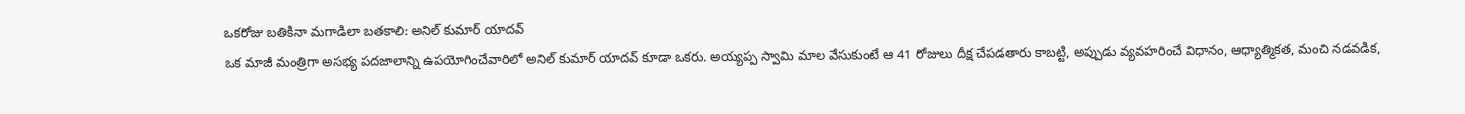ఒకరోజు బతికినా మగాడిలా బతకాలి: అనిల్ కుమార్ యాదవ్
ఒక మాజీ మంత్రిగా అసభ్య పదజాలాన్ని ఉపయోగించేవారిలో అనిల్ కుమార్ యాదవ్ కూడా ఒకరు. అయ్యప్ప స్వామి మాల వేసుకుంటే ఆ 41 రోజులు దీక్ష చేపడతారు కాబట్టి, అప్పుడు వ్యవహరించే విధానం, ఆధ్యాత్మికత, మంచి నడవడిక,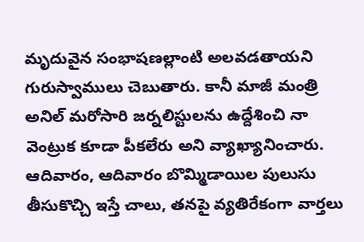మృదువైన సంభాషణల్లాంటి అలవడతాయని గురుస్వాములు చెబుతారు. కానీ మాజీ మంత్రి అనిల్ మరోసారి జర్నలిస్టులను ఉద్దేశించి నా వెంట్రుక కూడా పీకలేరు అని వ్యాఖ్యానించారు.
ఆదివారం, ఆదివారం బొమ్మిడాయిల పులుసు తీసుకొచ్చి ఇస్తే చాలు, తనపై వ్యతిరేకంగా వార్తలు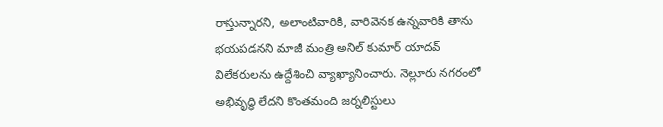రాస్తున్నారని, అలాంటివారికి, వారివెనక ఉన్నవారికి తాను భయపడనని మాజీ మంత్రి అనిల్ కుమార్ యాదవ్ విలేకరులను ఉద్దేశించి వ్యాఖ్యానించారు. నెల్లూరు నగరంలో అభివృద్ధి లేదని కొంతమంది జర్నలిస్టులు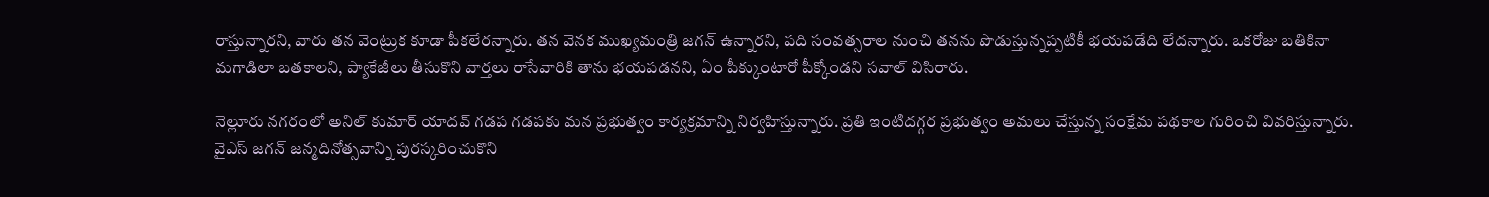రాస్తున్నారని, వారు తన వెంట్రుక కూడా పీకలేరన్నారు. తన వెనక ముఖ్యమంత్రి జగన్ ఉన్నారని, పది సంవత్సరాల నుంచి తనను పొడుస్తున్నప్పటికీ భయపడేది లేదన్నారు. ఒకరోజు బతికినా మగాడిలా బతకాలని, ప్యాకేజీలు తీసుకొని వార్తలు రాసేవారికి తాను భయపడనని, ఏం పీక్కుంటారో పీక్కోండని సవాల్ విసిరారు.

నెల్లూరు నగరంలో అనిల్ కుమార్ యాదవ్ గడప గడపకు మన ప్రభుత్వం కార్యక్రమాన్ని నిర్వహిస్తున్నారు. ప్రతి ఇంటిదగ్గర ప్రభుత్వం అమలు చేస్తున్న సంక్షేమ పథకాల గురించి వివరిస్తున్నారు. వైఎస్ జగన్ జన్మదినోత్సవాన్ని పురస్కరించుకొని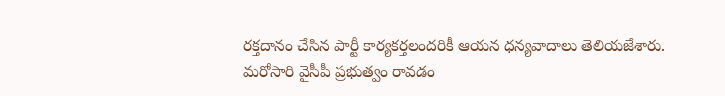రక్తదానం చేసిన పార్టీ కార్యకర్తలందరికీ ఆయన ధన్యవాదాలు తెలియజేశారు. మరోసారి వైసీపీ ప్రభుత్వం రావడం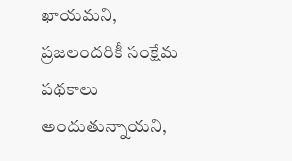ఖాయమని, ప్రజలందరికీ సంక్షేమ పథకాలు అందుతున్నాయని,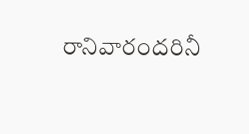రానివారందరినీ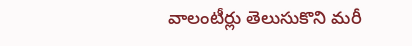వాలంటీర్లు తెలుసుకొని మరీ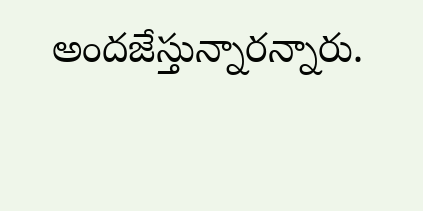అందజేస్తున్నారన్నారు.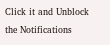Click it and Unblock the Notifications